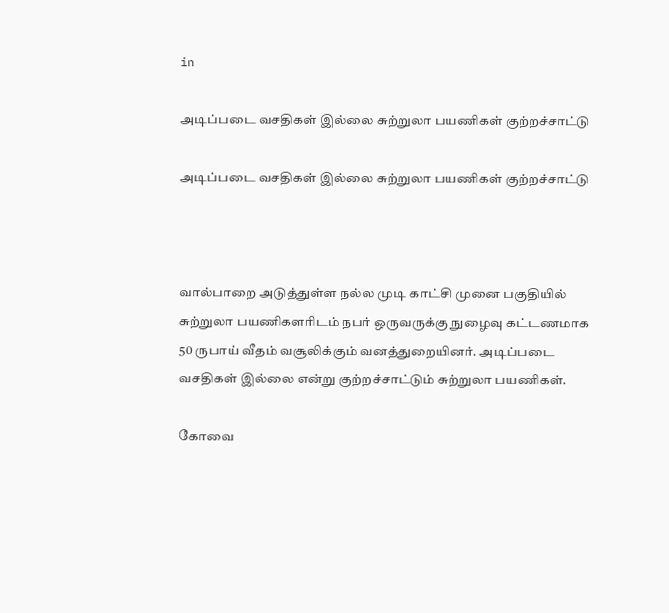in

அடிப்படை வசதிகள் இல்லை சுற்றுலா பயணிகள் குற்றச்சாட்டு

அடிப்படை வசதிகள் இல்லை சுற்றுலா பயணிகள் குற்றச்சாட்டு



வால்பாறை அடுத்துள்ள நல்ல முடி காட்சி முனை பகுதியில் சுற்றுலா பயணிகளரிடம் நபர் ஒருவருக்கு நுழைவு கட்டணமாக 50 ருபாய் வீதம் வசூலிக்கும் வனத்துறையினர். அடிப்படை வசதிகள் இல்லை என்று குற்றச்சாட்டும் சுற்றுலா பயணிகள்.

கோவை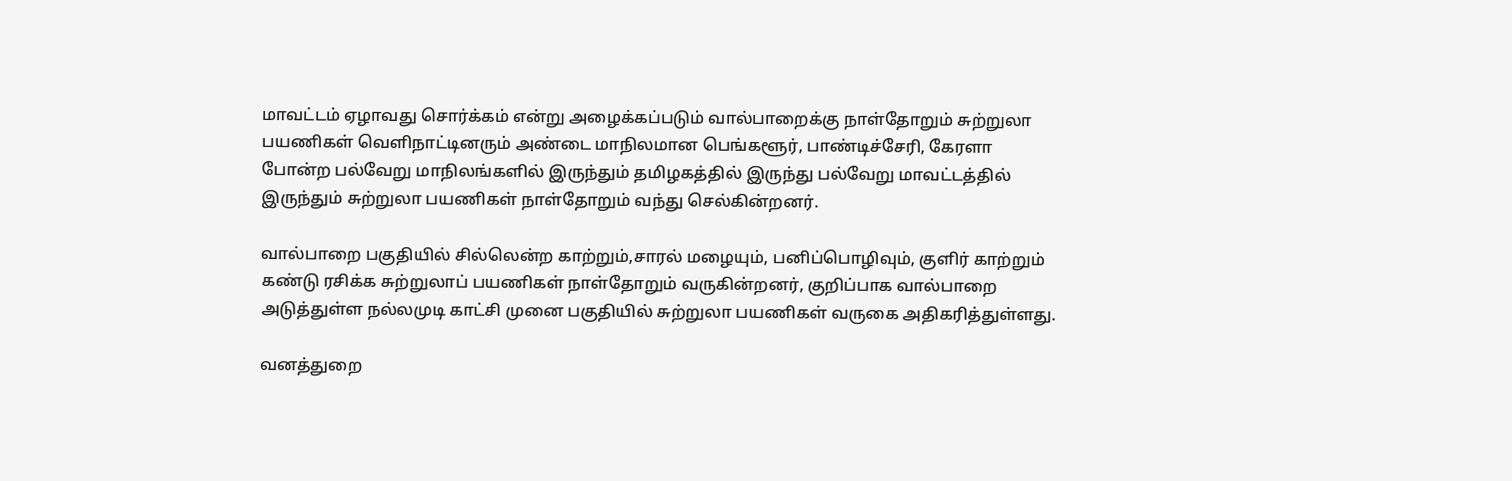மாவட்டம் ஏழாவது சொர்க்கம் என்று அழைக்கப்படும் வால்பாறைக்கு நாள்தோறும் சுற்றுலா பயணிகள் வெளிநாட்டினரும் அண்டை மாநிலமான பெங்களூர், பாண்டிச்சேரி, கேரளா போன்ற பல்வேறு மாநிலங்களில் இருந்தும் தமிழகத்தில் இருந்து பல்வேறு மாவட்டத்தில் இருந்தும் சுற்றுலா பயணிகள் நாள்தோறும் வந்து செல்கின்றனர்.

வால்பாறை பகுதியில் சில்லென்ற காற்றும்,சாரல் மழையும், பனிப்பொழிவும், குளிர் காற்றும் கண்டு ரசிக்க சுற்றுலாப் பயணிகள் நாள்தோறும் வருகின்றனர், குறிப்பாக வால்பாறை அடுத்துள்ள நல்லமுடி காட்சி முனை பகுதியில் சுற்றுலா பயணிகள் வருகை அதிகரித்துள்ளது.

வனத்துறை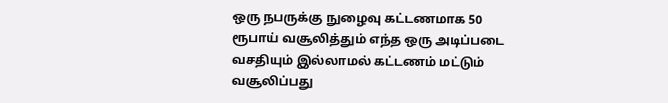ஒரு நபருக்கு நுழைவு கட்டணமாக 50 ரூபாய் வசூலித்தும் எந்த ஒரு அடிப்படை வசதியும் இல்லாமல் கட்டணம் மட்டும் வசூலிப்பது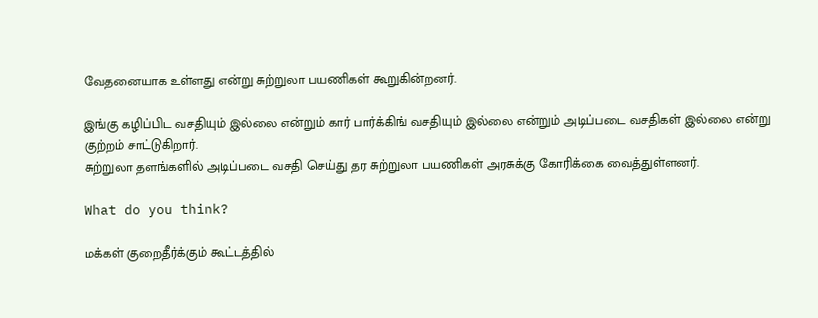வேதனையாக உள்ளது என்று சுற்றுலா பயணிகள் கூறுகின்றனர்.

இங்கு கழிப்பிட வசதியும் இல்லை என்றும் கார் பார்க்கிங் வசதியும் இல்லை என்றும் அடிப்படை வசதிகள் இல்லை என்று குற்றம் சாட்டுகிறார்.
சுற்றுலா தளங்களில் அடிப்படை வசதி செய்து தர சுற்றுலா பயணிகள் அரசுக்கு கோரிக்கை வைத்துள்ளனர்.

What do you think?

மக்கள் குறைதீர்க்கும் கூட்டத்தில்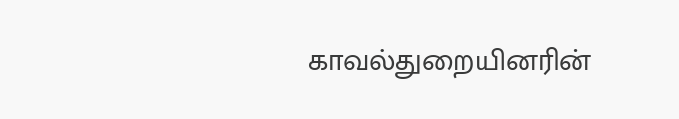காவல்துறையினரின்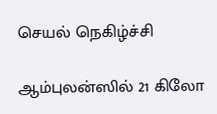செயல் நெகிழ்ச்சி

ஆம்புலன்ஸில் 21 கிலோ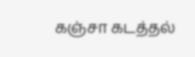கஞ்சா கடத்தல்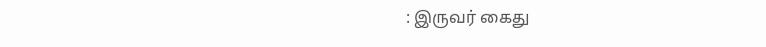: இருவர் கைது